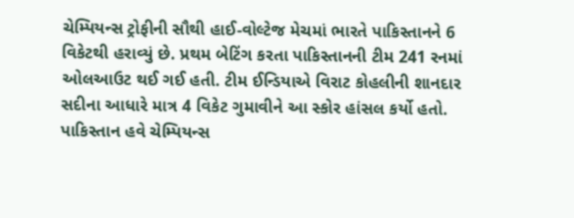ચેમ્પિયન્સ ટ્રોફીની સૌથી હાઈ-વોલ્ટેજ મેચમાં ભારતે પાકિસ્તાનને 6 વિકેટથી હરાવ્યું છે. પ્રથમ બેટિંગ કરતા પાકિસ્તાનની ટીમ 241 રનમાં ઓલઆઉટ થઈ ગઈ હતી. ટીમ ઈન્ડિયાએ વિરાટ કોહલીની શાનદાર સદીના આધારે માત્ર 4 વિકેટ ગુમાવીને આ સ્કોર હાંસલ કર્યો હતો.
પાકિસ્તાન હવે ચેમ્પિયન્સ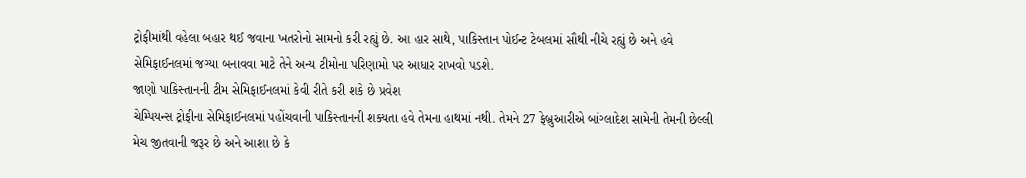ટ્રોફીમાંથી વહેલા બહાર થઈ જવાના ખતરોનો સામનો કરી રહ્યું છે. આ હાર સાથે, પાકિસ્તાન પોઈન્ટ ટેબલમાં સૌથી નીચે રહ્યું છે અને હવે સેમિફાઈનલમાં જગ્યા બનાવવા માટે તેને અન્ય ટીમોના પરિણામો પર આધાર રાખવો પડશે.
જાણો પાકિસ્તાનની ટીમ સેમિફાઈનલમાં કેવી રીતે કરી શકે છે પ્રવેશ
ચેમ્પિયન્સ ટ્રોફીના સેમિફાઈનલમાં પહોંચવાની પાકિસ્તાનની શક્યતા હવે તેમના હાથમાં નથી. તેમને 27 ફેબ્રુઆરીએ બાંગ્લાદેશ સામેની તેમની છેલ્લી મેચ જીતવાની જરૂર છે અને આશા છે કે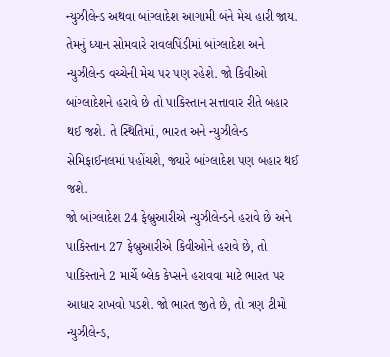ન્યુઝીલેન્ડ અથવા બાંગ્લાદેશ આગામી બંને મેચ હારી જાય.
તેમનું ધ્યાન સોમવારે રાવલપિંડીમાં બાંગ્લાદેશ અને ન્યુઝીલેન્ડ વચ્ચેની મેચ પર પણ રહેશે. જો કિવીઓ બાંગ્લાદેશને હરાવે છે તો પાકિસ્તાન સત્તાવાર રીતે બહાર થઈ જશે. તે સ્થિતિમાં, ભારત અને ન્યુઝીલેન્ડ સેમિફાઈનલમાં પહોંચશે, જ્યારે બાંગ્લાદેશ પણ બહાર થઈ જશે.
જો બાંગ્લાદેશ 24 ફેબ્રુઆરીએ ન્યુઝીલેન્ડને હરાવે છે અને પાકિસ્તાન 27 ફેબ્રુઆરીએ કિવીઓને હરાવે છે, તો પાકિસ્તાને 2 માર્ચે બ્લેક કેપ્સને હરાવવા માટે ભારત પર આધાર રાખવો પડશે. જો ભારત જીતે છે, તો ત્રણ ટીમો ન્યુઝીલેન્ડ,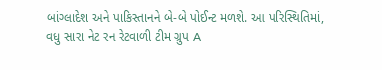બાંગ્લાદેશ અને પાકિસ્તાનને બે-બે પોઈન્ટ મળશે. આ પરિસ્થિતિમાં, વધુ સારા નેટ રન રેટવાળી ટીમ ગ્રુપ A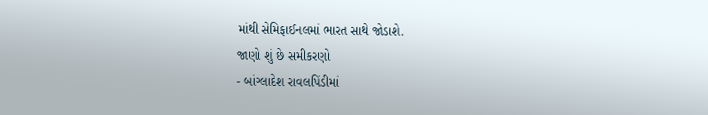માંથી સેમિફાઈનલમાં ભારત સાથે જોડાશે.
જાણો શું છે સમીકરણો
- બાંગ્લાદેશ રાવલપિંડીમાં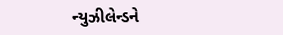ન્યુઝીલેન્ડને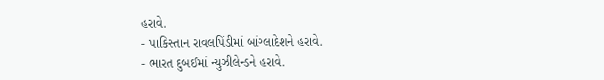હરાવે.
- પાકિસ્તાન રાવલપિંડીમાં બાંગ્લાદેશને હરાવે.
- ભારત દુબઈમાં ન્યુઝીલેન્ડને હરાવે.